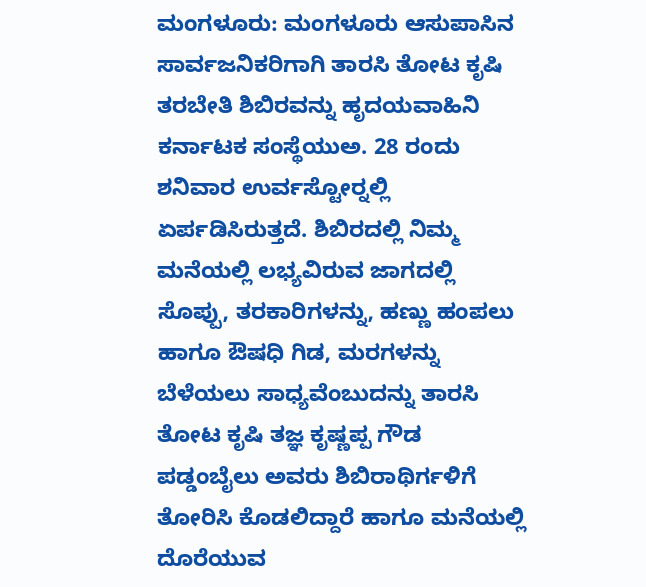ಮಂಗಳೂರು: ಮಂಗಳೂರು ಆಸುಪಾಸಿನ ಸಾರ್ವಜನಿಕರಿಗಾಗಿ ತಾರಸಿ ತೋಟ ಕೃಷಿ ತರಬೇತಿ ಶಿಬಿರವನ್ನು ಹೃದಯವಾಹಿನಿ ಕರ್ನಾಟಕ ಸಂಸ್ಥೆಯುಅ. 28 ರಂದು ಶನಿವಾರ ಉರ್ವಸ್ಟೋರ್‍ನಲ್ಲಿ ಏರ್ಪಡಿಸಿರುತ್ತದೆ. ಶಿಬಿರದಲ್ಲಿ ನಿಮ್ಮ ಮನೆಯಲ್ಲಿ ಲಭ್ಯವಿರುವ ಜಾಗದಲ್ಲಿ ಸೊಪ್ಪು, ತರಕಾರಿಗಳನ್ನು, ಹಣ್ಣು ಹಂಪಲು ಹಾಗೂ ಔಷಧಿ ಗಿಡ, ಮರಗಳನ್ನು ಬೆಳೆಯಲು ಸಾಧ್ಯವೆಂಬುದನ್ನು ತಾರಸಿ ತೋಟ ಕೃಷಿ ತಜ್ಞ ಕೃಷ್ಣಪ್ಪ ಗೌಡ ಪಡ್ಡಂಬೈಲು ಅವರು ಶಿಬಿರಾಥಿರ್ಗಳಿಗೆ ತೋರಿಸಿ ಕೊಡಲಿದ್ದಾರೆ ಹಾಗೂ ಮನೆಯಲ್ಲಿ ದೊರೆಯುವ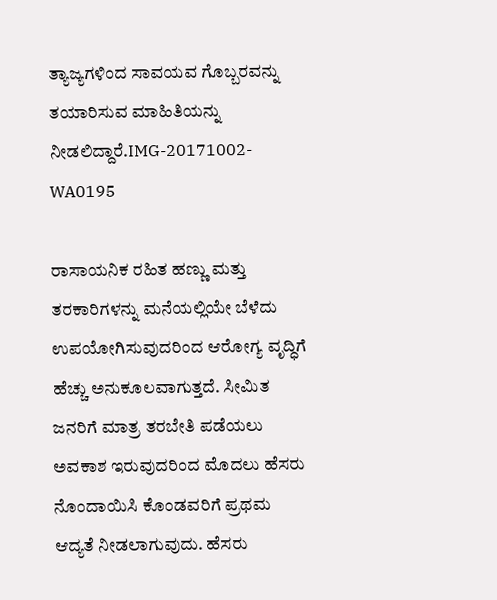ತ್ಯಾಜ್ಯಗಳಿಂದ ಸಾವಯವ ಗೊಬ್ಬರವನ್ನು ತಯಾರಿಸುವ ಮಾಹಿತಿಯನ್ನು ನೀಡಲಿದ್ದಾರೆ.IMG-20171002-WA0195

ರಾಸಾಯನಿಕ ರಹಿತ ಹಣ್ಣು ಮತ್ತು ತರಕಾರಿಗಳನ್ನು ಮನೆಯಲ್ಲಿಯೇ ಬೆಳೆದು ಉಪಯೋಗಿಸುವುದರಿಂದ ಆರೋಗ್ಯ ವೃದ್ಧಿಗೆ ಹೆಚ್ಚು ಅನುಕೂಲವಾಗುತ್ತದೆ. ಸೀಮಿತ ಜನರಿಗೆ ಮಾತ್ರ ತರಬೇತಿ ಪಡೆಯಲು ಅವಕಾಶ ಇರುವುದರಿಂದ ಮೊದಲು ಹೆಸರು ನೊಂದಾಯಿಸಿ ಕೊಂಡವರಿಗೆ ಪ್ರಥಮ ಆದ್ಯತೆ ನೀಡಲಾಗುವುದು. ಹೆಸರು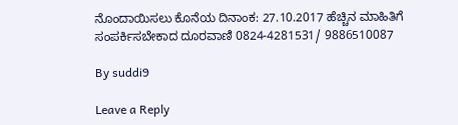ನೊಂದಾಯಿಸಲು ಕೊನೆಯ ದಿನಾಂಕ: 27.10.2017 ಹೆಚ್ಚಿನ ಮಾಹಿತಿಗೆ ಸಂಪರ್ಕಿಸಬೇಕಾದ ದೂರವಾಣಿ 0824-4281531/ 9886510087

By suddi9

Leave a Reply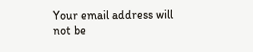Your email address will not be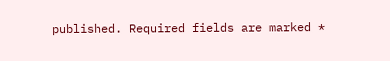published. Required fields are marked *